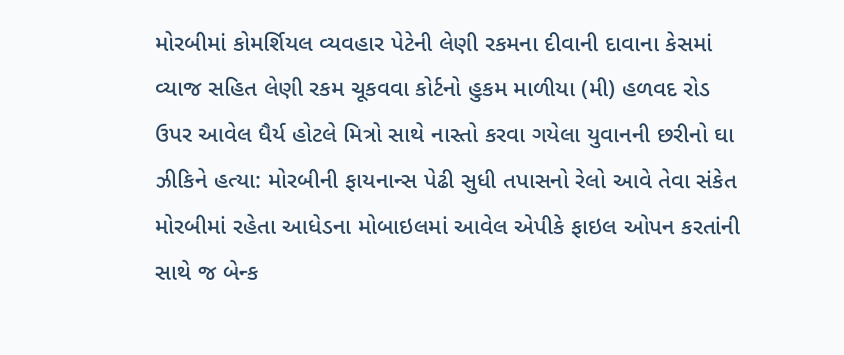મોરબીમાં કોમર્શિયલ વ્યવહાર પેટેની લેણી રકમના દીવાની દાવાના કેસમાં વ્યાજ સહિત લેણી રકમ ચૂકવવા કોર્ટનો હુકમ માળીયા (મી) હળવદ રોડ ઉપર આવેલ ધૈર્ય હોટલે મિત્રો સાથે નાસ્તો કરવા ગયેલા યુવાનની છરીનો ઘા ઝીકિને હત્યા: મોરબીની ફાયનાન્સ પેઢી સુધી તપાસનો રેલો આવે તેવા સંકેત મોરબીમાં રહેતા આધેડના મોબાઇલમાં આવેલ એપીકે ફાઇલ ઓપન કરતાંની સાથે જ બેન્ક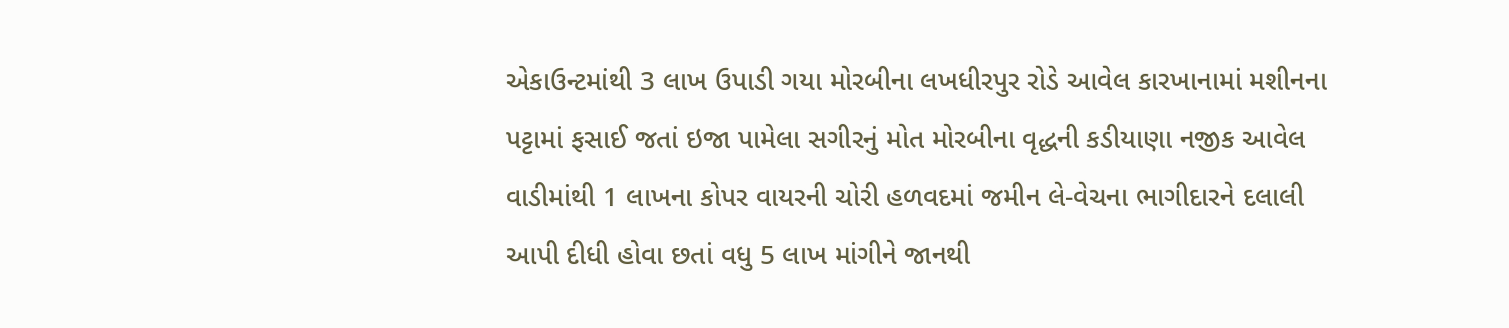એકાઉન્ટમાંથી 3 લાખ ઉપાડી ગયા મોરબીના લખધીરપુર રોડે આવેલ કારખાનામાં મશીનના પટ્ટામાં ફસાઈ જતાં ઇજા પામેલા સગીરનું મોત મોરબીના વૃદ્ધની કડીયાણા નજીક આવેલ વાડીમાંથી 1 લાખના કોપર વાયરની ચોરી હળવદમાં જમીન લે-વેચના ભાગીદારને દલાલી આપી દીધી હોવા છતાં વધુ 5 લાખ માંગીને જાનથી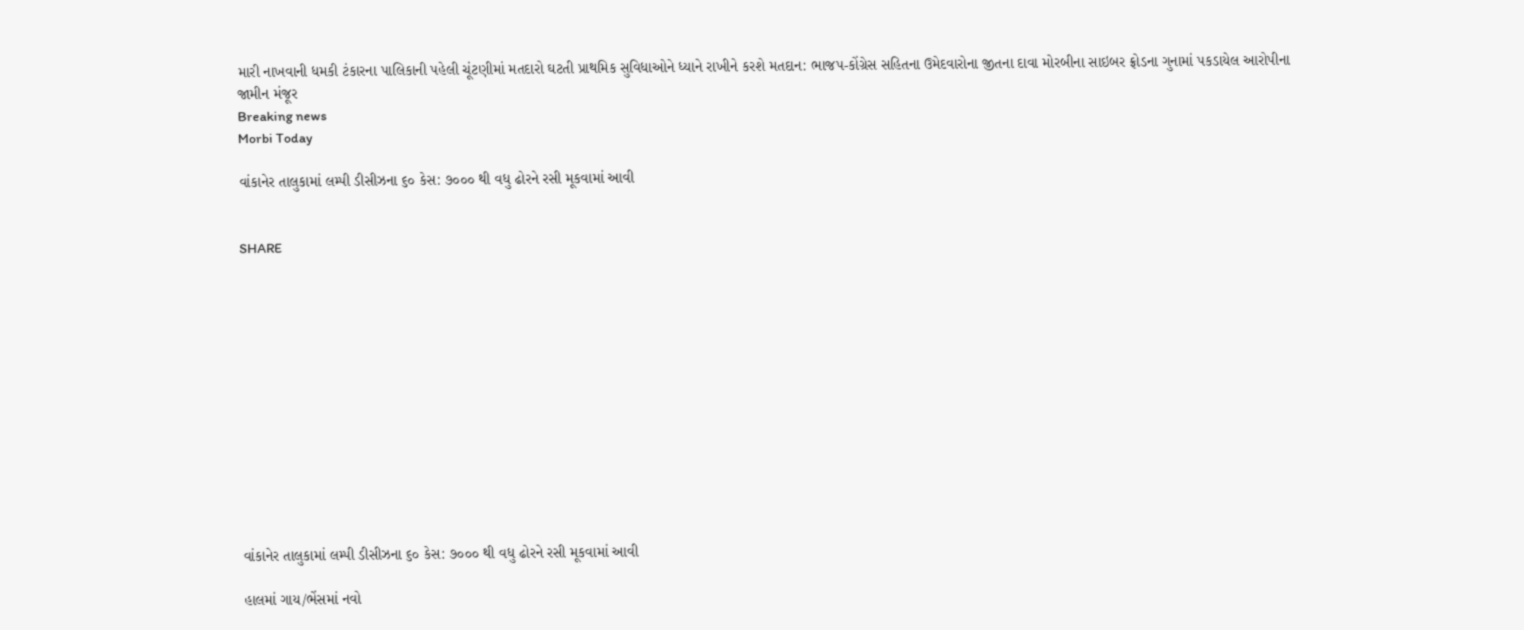મારી નાખવાની ધમકી ટંકારના પાલિકાની પહેલી ચૂંટણીમાં મતદારો ઘટતી પ્રાથમિક સુવિધાઓને ધ્યાને રાખીને કરશે મતદાન: ભાજપ-કોંગ્રેસ સહિતના ઉમેદવારોના જીતના દાવા મોરબીના સાઇબર ફ્રોડના ગુનામાં પકડાયેલ આરોપીના જામીન મંજૂર
Breaking news
Morbi Today

વાંકાનેર તાલુકામાં લમ્પી ડીસીઝના ૬૦ કેસ: ૭૦૦૦ થી વધુ ઢોરને રસી મૂકવામાં આવી


SHARE













વાંકાનેર તાલુકામાં લમ્પી ડીસીઝના ૬૦ કેસ: ૭૦૦૦ થી વધુ ઢોરને રસી મૂકવામાં આવી

હાલમાં ગાય/ભેંસમાં નવો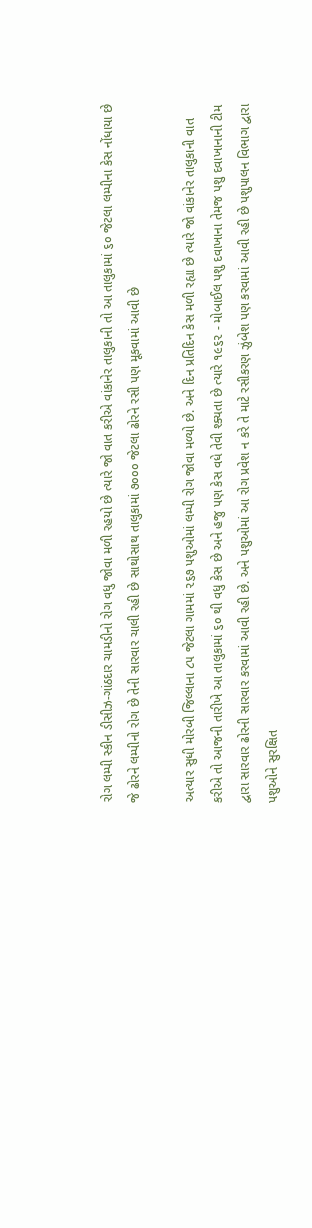રોગ લમ્પી સ્કીન ડીસીઝ-ગાંઠદાર ચામડીનો રોગ વધુ જોવા મળી રહયો છે ત્યારે જો વાત કરીએ વાંકાનેર તાલુકાની તો આ તાલુકામાં ૬૦ જેટલા લમ્પીના કેસ નોંધાયા છે જે ઢોરને લમ્પીનો રોગ છે તેની સારવાર ચાલી રહી છે સાથોસાથ તાલુકામાં ૭૦૦૦ જેટલા ઢોરને રસી પણ મૂકવામાં આવી છે

અત્યાર સુધી મોરબી જિલ્લાના ૮૫ જેટલા ગામમાં ૨૬૭ પશુઓમાં લમ્પી રોગ જોવા મળ્યો છે. અને દિન પ્રતિદિન કેસ મળી રહ્યા છે ત્યારે જો વાંકાનેર તાલુકાની વાત કરીએ તો આજની તારીખે આ તાલુકામાં ૬૦ થી વધુ કેસ છે અને હજુ પણ કેસ વધે તેવી શ્ક્યતા છે ત્યારે ૧૯૬૨ - મોબાઈલ પશુ દવાખાના તેમજ પશુ દવાખાનાની ટીમ દ્વારા સારવાર ઢોરની સારવાર કરવામાં આવી રહી છે. અને પશુઓમાં આ રોગ પ્રવેશ ન કરે તે માટે રસીકરણ ઝુંબેશ પણ કરવામાં આવી રહી છે પશુપાલન વિભાગ દ્વારા પશુઓને સુરક્ષિત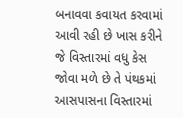બનાવવા કવાયત કરવામાં આવી રહી છે ખાસ કરીને જે વિસ્તારમાં વધુ કેસ જોવા મળે છે તે પંથકમાં આસપાસના વિસ્તારમાં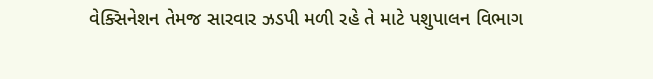વેક્સિનેશન તેમજ સારવાર ઝડપી મળી રહે તે માટે પશુપાલન વિભાગ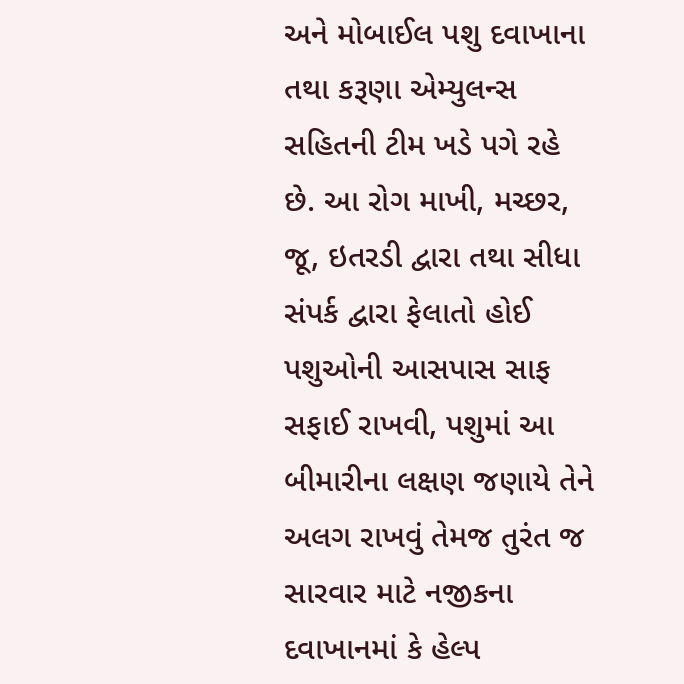અને મોબાઈલ પશુ દવાખાના તથા કરૂણા એમ્યુલન્સ સહિતની ટીમ ખડે પગે રહે છે. આ રોગ માખી, મચ્છર, જૂ, ઇતરડી દ્વારા તથા સીધા સંપર્ક દ્વારા ફેલાતો હોઈ પશુઓની આસપાસ સાફ સફાઈ રાખવી, પશુમાં આ બીમારીના લક્ષણ જણાયે તેને અલગ રાખવું તેમજ તુરંત જ સારવાર માટે નજીકના દવાખાનમાં કે હેલ્પ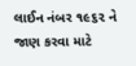લાઈન નંબર ૧૯૬૨ ને જાણ કરવા માટે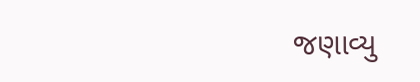જણાવ્યુ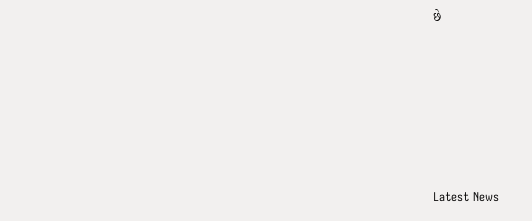છે






Latest News